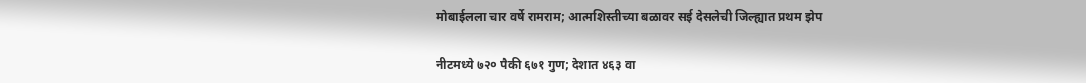मोबाईलला चार वर्षे रामराम; आत्मशिस्तीच्या बळावर सई देसलेची जिल्ह्यात प्रथम झेप

नीटमध्ये ७२० पैकी ६७१ गुण; देशात ४६३ वा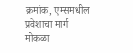क्रमांक, एम्समधील प्रवेशाचा मार्ग मोकळा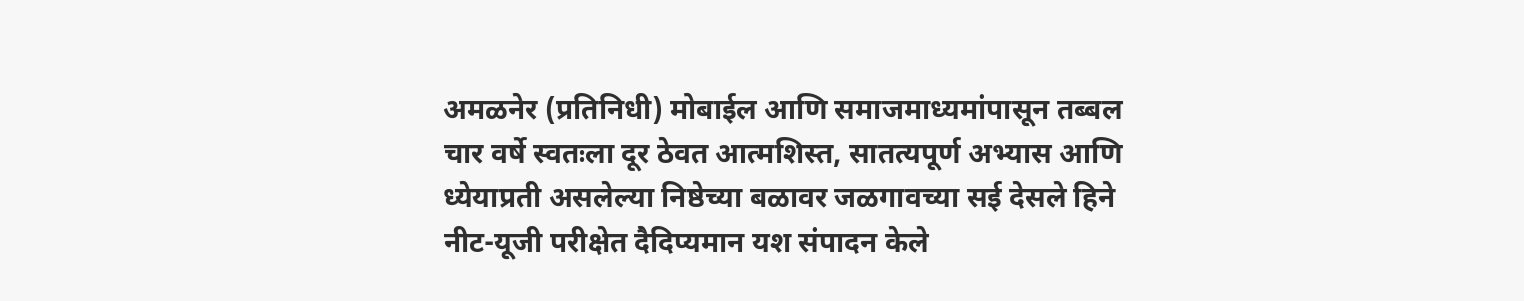अमळनेर (प्रतिनिधी) मोबाईल आणि समाजमाध्यमांपासून तब्बल चार वर्षे स्वतःला दूर ठेवत आत्मशिस्त, सातत्यपूर्ण अभ्यास आणि ध्येयाप्रती असलेल्या निष्ठेच्या बळावर जळगावच्या सई देसले हिने नीट-यूजी परीक्षेत दैदिप्यमान यश संपादन केले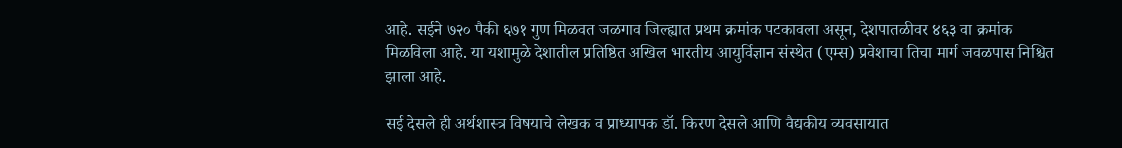आहे. सईने ७२० पैकी ६७१ गुण मिळवत जळगाव जिल्ह्यात प्रथम क्रमांक पटकावला असून, देशपातळीवर ४६३ वा क्रमांक मिळविला आहे. या यशामुळे देशातील प्रतिष्ठित अखिल भारतीय आयुर्विज्ञान संस्थेत (एम्स) प्रवेशाचा तिचा मार्ग जवळपास निश्चित झाला आहे.

सई देसले ही अर्थशास्त्र विषयाचे लेखक व प्राध्यापक डॉ. किरण देसले आणि वैद्यकीय व्यवसायात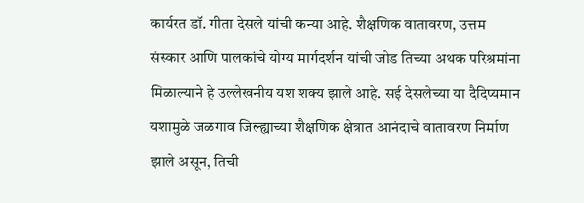कार्यरत डॉ. गीता देसले यांची कन्या आहे. शैक्षणिक वातावरण, उत्तम संस्कार आणि पालकांचे योग्य मार्गदर्शन यांची जोड तिच्या अथक परिश्रमांना मिळाल्याने हे उल्लेखनीय यश शक्य झाले आहे. सई देसलेच्या या दैदिप्यमान यशामुळे जळगाव जिल्ह्याच्या शैक्षणिक क्षेत्रात आनंदाचे वातावरण निर्माण झाले असून, तिची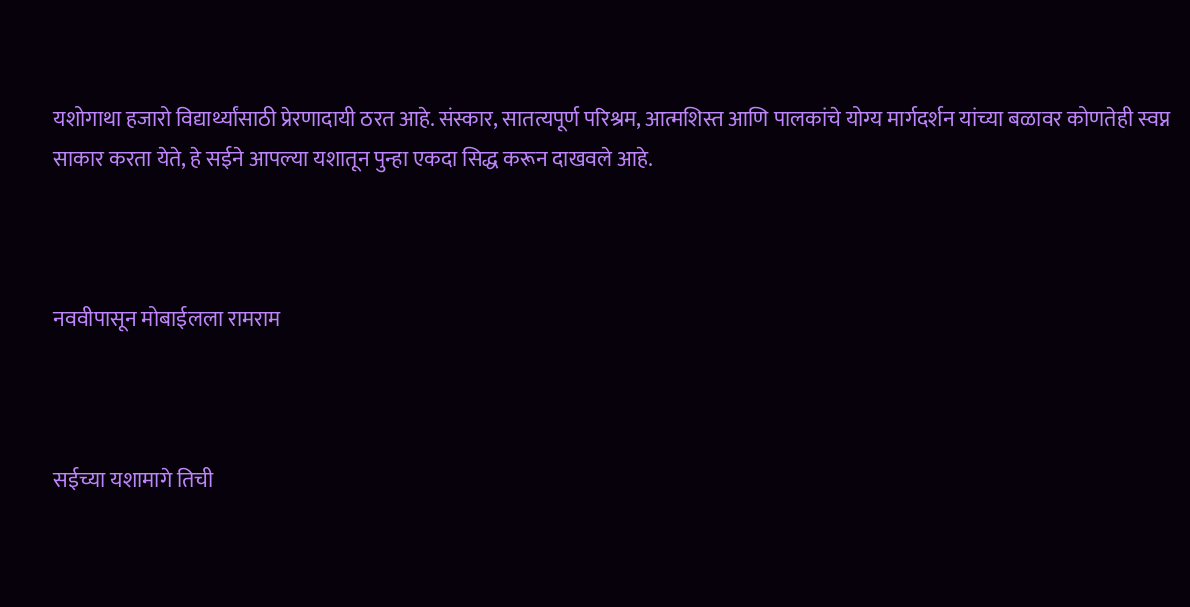यशोगाथा हजारो विद्यार्थ्यांसाठी प्रेरणादायी ठरत आहे. संस्कार, सातत्यपूर्ण परिश्रम, आत्मशिस्त आणि पालकांचे योग्य मार्गदर्शन यांच्या बळावर कोणतेही स्वप्न साकार करता येते, हे सईने आपल्या यशातून पुन्हा एकदा सिद्ध करून दाखवले आहे.



नववीपासून मोबाईलला रामराम



सईच्या यशामागे तिची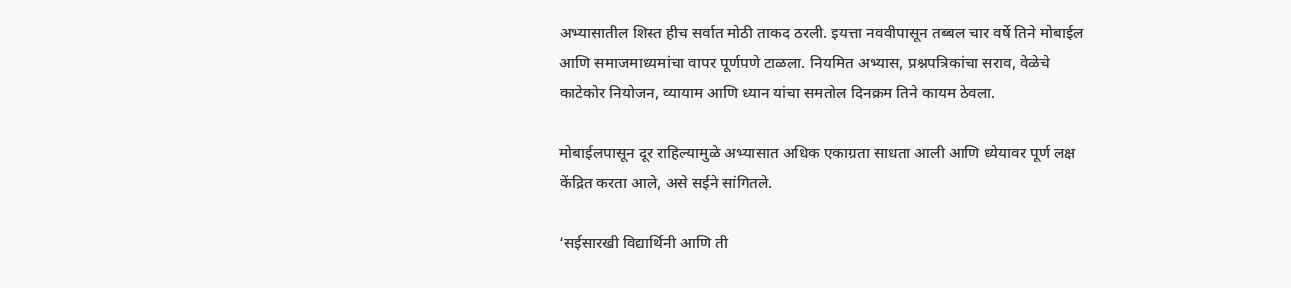अभ्यासातील शिस्त हीच सर्वात मोठी ताकद ठरली. इयत्ता नववीपासून तब्बल चार वर्षे तिने मोबाईल आणि समाजमाध्यमांचा वापर पूर्णपणे टाळला. नियमित अभ्यास, प्रश्नपत्रिकांचा सराव, वेळेचे काटेकोर नियोजन, व्यायाम आणि ध्यान यांचा समतोल दिनक्रम तिने कायम ठेवला.

मोबाईलपासून दूर राहिल्यामुळे अभ्यासात अधिक एकाग्रता साधता आली आणि ध्येयावर पूर्ण लक्ष केंद्रित करता आले, असे सईने सांगितले.

‘सईसारखी विद्यार्थिनी आणि ती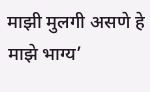माझी मुलगी असणे हे माझे भाग्य’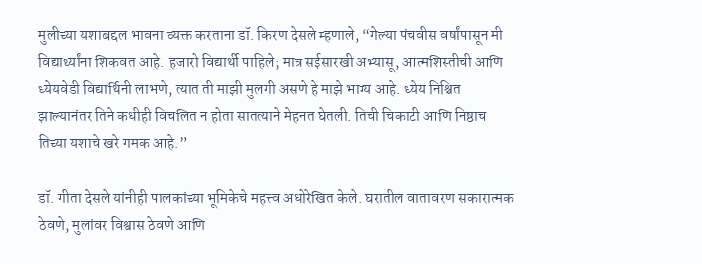मुलीच्या यशाबद्दल भावना व्यक्त करताना डॉ. किरण देसले म्हणाले, “गेल्या पंचवीस वर्षांपासून मी विद्यार्थ्यांना शिकवत आहे. हजारो विद्यार्थी पाहिले; मात्र सईसारखी अभ्यासू, आत्मशिस्तीची आणि ध्येयवेडी विद्यार्थिनी लाभणे, त्यात ती माझी मुलगी असणे हे माझे भाग्य आहे. ध्येय निश्चित झाल्यानंतर तिने कधीही विचलित न होता सातत्याने मेहनत घेतली. तिची चिकाटी आणि निष्ठाच तिच्या यशाचे खरे गमक आहे.”

डॉ. गीता देसले यांनीही पालकांच्या भूमिकेचे महत्त्व अधोरेखित केले. घरातील वातावरण सकारात्मक ठेवणे, मुलांवर विश्वास ठेवणे आणि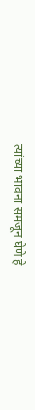त्यांच्या भावना समजून घेणे हे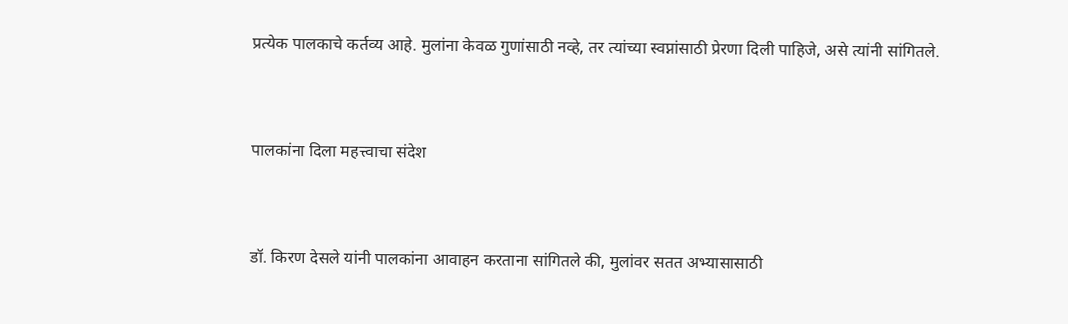प्रत्येक पालकाचे कर्तव्य आहे. मुलांना केवळ गुणांसाठी नव्हे, तर त्यांच्या स्वप्नांसाठी प्रेरणा दिली पाहिजे, असे त्यांनी सांगितले.



पालकांना दिला महत्त्वाचा संदेश



डॉ. किरण देसले यांनी पालकांना आवाहन करताना सांगितले की, मुलांवर सतत अभ्यासासाठी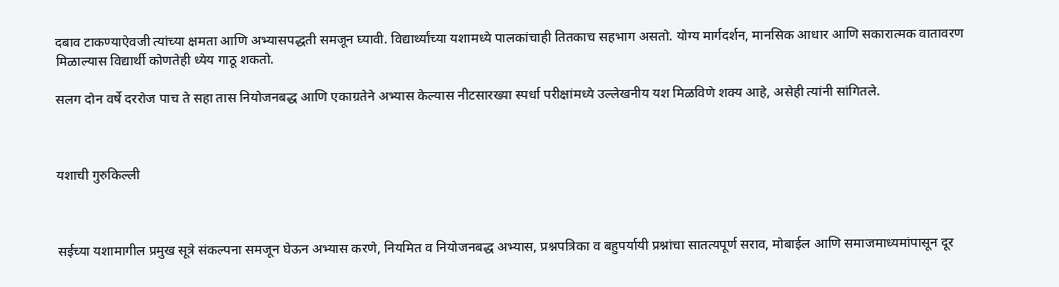दबाव टाकण्याऐवजी त्यांच्या क्षमता आणि अभ्यासपद्धती समजून घ्यावी. विद्यार्थ्यांच्या यशामध्ये पालकांचाही तितकाच सहभाग असतो. योग्य मार्गदर्शन, मानसिक आधार आणि सकारात्मक वातावरण मिळाल्यास विद्यार्थी कोणतेही ध्येय गाठू शकतो.

सलग दोन वर्षे दररोज पाच ते सहा तास नियोजनबद्ध आणि एकाग्रतेने अभ्यास केल्यास नीटसारख्या स्पर्धा परीक्षांमध्ये उल्लेखनीय यश मिळविणे शक्य आहे, असेही त्यांनी सांगितले.



यशाची गुरुकिल्ली



सईच्या यशामागील प्रमुख सूत्रे संकल्पना समजून घेऊन अभ्यास करणे, नियमित व नियोजनबद्ध अभ्यास, प्रश्नपत्रिका व बहुपर्यायी प्रश्नांचा सातत्यपूर्ण सराव, मोबाईल आणि समाजमाध्यमांपासून दूर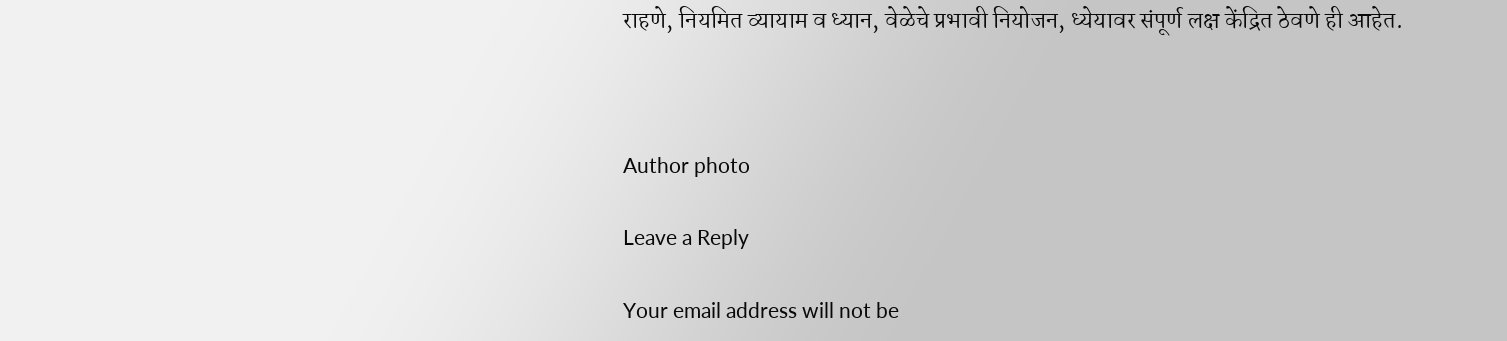राहणे, नियमित व्यायाम व ध्यान, वेळेचे प्रभावी नियोजन, ध्येयावर संपूर्ण लक्ष केंद्रित ठेवणे ही आहेत.



Author photo

Leave a Reply

Your email address will not be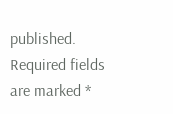published. Required fields are marked *